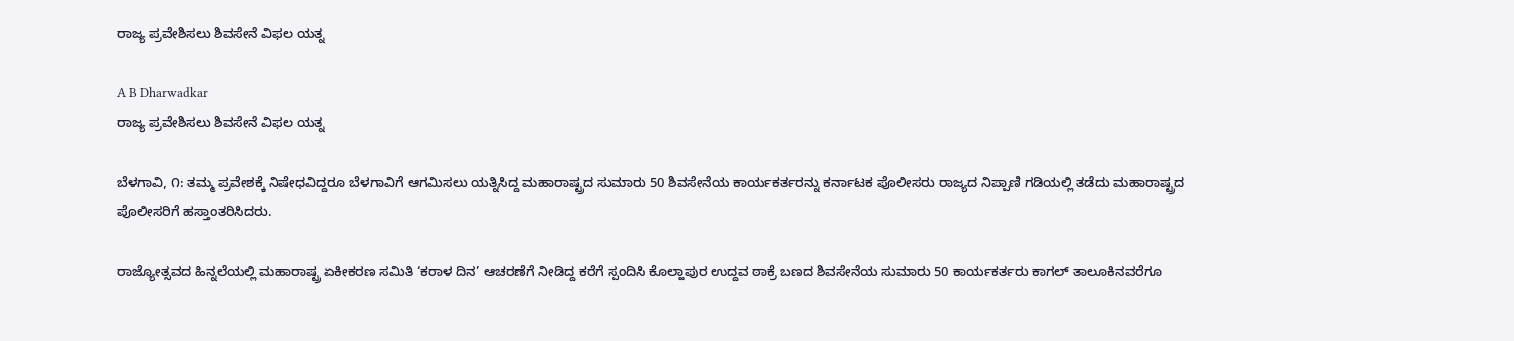ರಾಜ್ಯ ಪ್ರವೇಶಿಸಲು ಶಿವಸೇನೆ ವಿಫಲ ಯತ್ನ

A B Dharwadkar
ರಾಜ್ಯ ಪ್ರವೇಶಿಸಲು ಶಿವಸೇನೆ ವಿಫಲ ಯತ್ನ

ಬೆಳಗಾವಿ, ೧: ತಮ್ಮ ಪ್ರವೇಶಕ್ಕೆ ನಿಷೇಧವಿದ್ದರೂ ಬೆಳಗಾವಿಗೆ ಆಗಮಿಸಲು ಯತ್ನಿಸಿದ್ದ ಮಹಾರಾಷ್ಟ್ರದ ಸುಮಾರು 50 ಶಿವಸೇನೆಯ ಕಾರ್ಯಕರ್ತರನ್ನು ಕರ್ನಾಟಕ ಪೊಲೀಸರು ರಾಜ್ಯದ ನಿಪ್ಪಾಣಿ ಗಡಿಯಲ್ಲಿ ತಡೆದು ಮಹಾರಾಷ್ಟ್ರದ ಪೊಲೀಸರಿಗೆ ಹಸ್ತಾಂತರಿಸಿದರು.

ರಾಜ್ಯೋತ್ಸವದ ಹಿನ್ನಲೆಯಲ್ಲಿ ಮಹಾರಾಷ್ಟ್ರ ಏಕೀಕರಣ ಸಮಿತಿ ‘ಕರಾಳ ದಿನ’ ಆಚರಣೆಗೆ ನೀಡಿದ್ದ ಕರೆಗೆ ಸ್ಪಂದಿಸಿ ಕೊಲ್ಹಾಪುರ ಉದ್ದವ ಠಾಕ್ರೆ ಬಣದ ಶಿವಸೇನೆಯ ಸುಮಾರು 50 ಕಾರ್ಯಕರ್ತರು ಕಾಗಲ್ ತಾಲೂಕಿನವರೆಗೂ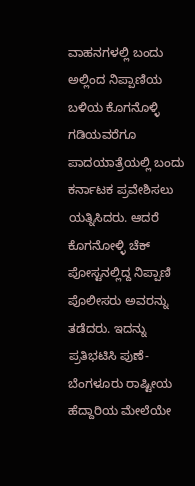ವಾಹನಗಳಲ್ಲಿ ಬಂದು ಅಲ್ಲಿಂದ ನಿಪ್ಪಾಣಿಯ ಬಳಿಯ ಕೊಗನೊಳ್ಳಿ ಗಡಿಯವರೆಗೂ ಪಾದಯಾತ್ರೆಯಲ್ಲಿ ಬಂದು ಕರ್ನಾಟಕ ಪ್ರವೇಶಿಸಲು ಯತ್ನಿಸಿದರು. ಆದರೆ ಕೊಗನೋಳ್ಳಿ ಚೆಕ್ ಪೋಸ್ಟನಲ್ಲಿದ್ದ ನಿಪ್ಪಾಣಿ ಪೊಲೀಸರು ಅವರನ್ನು ತಡೆದರು. ಇದನ್ನು ಪ್ರತಿಭಟಿಸಿ ಪುಣೆ-ಬೆಂಗಳೂರು ರಾಷ್ಟೀಯ ಹೆದ್ದಾರಿಯ ಮೇಲೆಯೇ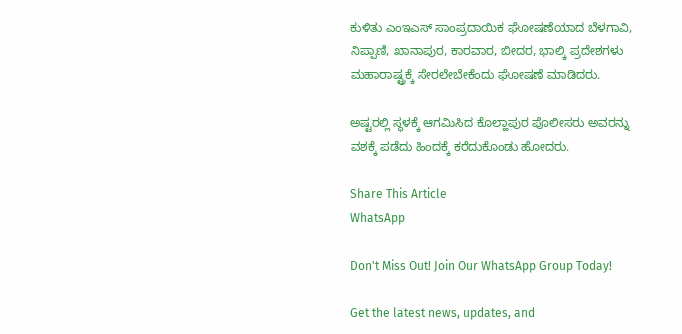ಕುಳಿತು ಎಂಇಎಸ್ ಸಾಂಪ್ರದಾಯಿಕ ಘೋಷಣೆಯಾದ ಬೆಳಗಾವಿ, ನಿಪ್ಪಾಣಿ, ಖಾನಾಪುರ, ಕಾರವಾರ, ಬೀದರ, ಭಾಲ್ಕಿ ಪ್ರದೇಶಗಳು ಮಹಾರಾಷ್ಟ್ರಕ್ಕೆ ಸೇರಲೇಬೇಕೆಂದು ಘೋಷಣೆ ಮಾಡಿದರು.

ಅಷ್ಟರಲ್ಲಿ ಸ್ಥಳಕ್ಕೆ ಆಗಮಿಸಿದ ಕೊಲ್ಹಾಪುರ ಪೊಲೀಸರು ಅವರನ್ನು ವಶಕ್ಕೆ ಪಡೆದು ಹಿಂದಕ್ಕೆ ಕರೆದುಕೊಂಡು ಹೋದರು.

Share This Article
WhatsApp

Don't Miss Out! Join Our WhatsApp Group Today!

Get the latest news, updates, and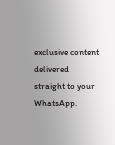exclusive content delivered straight to your WhatsApp.